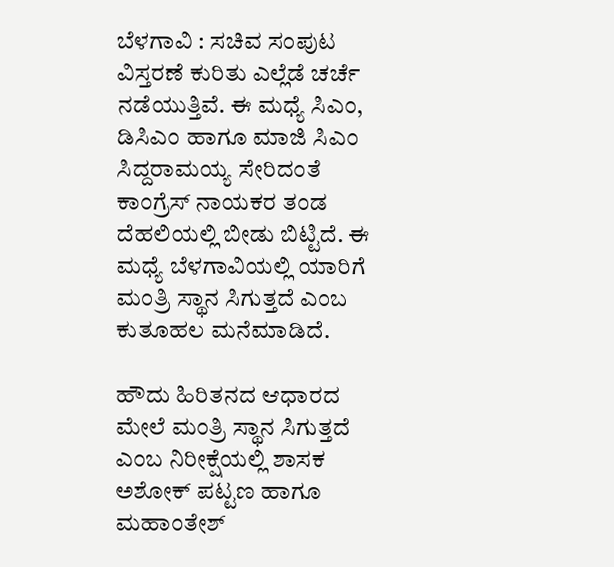ಬೆಳಗಾವಿ : ಸಚಿವ ಸಂಪುಟ ವಿಸ್ತರಣೆ ಕುರಿತು ಎಲ್ಲೆಡೆ ಚರ್ಚೆ ನಡೆಯುತ್ತಿವೆ. ಈ ಮಧ್ಯೆ ಸಿಎಂ, ಡಿಸಿಎಂ ಹಾಗೂ ಮಾಜಿ ಸಿಎಂ ಸಿದ್ದರಾಮಯ್ಯ ಸೇರಿದಂತೆ ಕಾಂಗ್ರೆಸ್ ನಾಯಕರ ತಂಡ ದೆಹಲಿಯಲ್ಲಿ ಬೀಡು ಬಿಟ್ಟಿದೆ. ಈ ಮಧ್ಯೆ ಬೆಳಗಾವಿಯಲ್ಲಿ ಯಾರಿಗೆ ಮಂತ್ರಿ ಸ್ಥಾನ ಸಿಗುತ್ತದೆ ಎಂಬ ಕುತೂಹಲ ಮನೆಮಾಡಿದೆ.

ಹೌದು ಹಿರಿತನದ ಆಧಾರದ ಮೇಲೆ ಮಂತ್ರಿ ಸ್ಥಾನ ಸಿಗುತ್ತದೆ ಎಂಬ ನಿರೀಕ್ಷೆಯಲ್ಲಿ ಶಾಸಕ ಅಶೋಕ್ ಪಟ್ಟಣ ಹಾಗೂ ಮಹಾಂತೇಶ್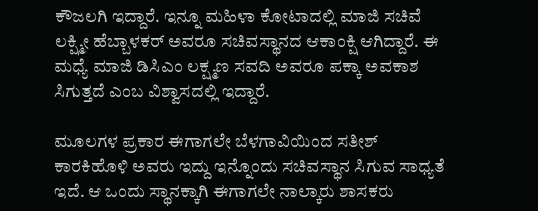ಕೌಜಲಗಿ ಇದ್ದಾರೆ. ಇನ್ನೂ ‌ಮಹಿಳಾ‌ ಕೋಟಾದಲ್ಲಿ ಮಾಜಿ ಸಚಿವೆ ಲಕ್ಷ್ಮೀ ಹೆಬ್ಬಾಳಕರ್ ಅವರೂ ಸಚಿವಸ್ಥಾನದ ಆಕಾಂಕ್ಷಿ ಆಗಿದ್ದಾರೆ. ಈ ಮಧ್ಯೆ ಮಾಜಿ ಡಿಸಿಎಂ ಲಕ್ಷ್ಮಣ ಸವದಿ ಅವರೂ ಪಕ್ಕಾ ಅವಕಾಶ ಸಿಗುತ್ತದೆ ಎಂಬ ವಿಶ್ವಾಸದಲ್ಲಿ ಇದ್ದಾರೆ.

ಮೂಲಗಳ ಪ್ರಕಾರ ಈಗಾಗಲೇ ಬೆಳಗಾವಿಯಿಂದ ಸತೀಶ್ ಕಾರಕಿಹೊಳಿ ಅವರು ಇದ್ದು ಇನ್ನೊಂದು ಸಚಿವಸ್ಥಾನ ಸಿಗುವ ಸಾಧ್ಯತೆ ಇದೆ. ಆ ಒಂದು ಸ್ಥಾನಕ್ಕಾಗಿ ಈಗಾಗಲೇ ನಾಲ್ಕಾರು ಶಾಸಕರು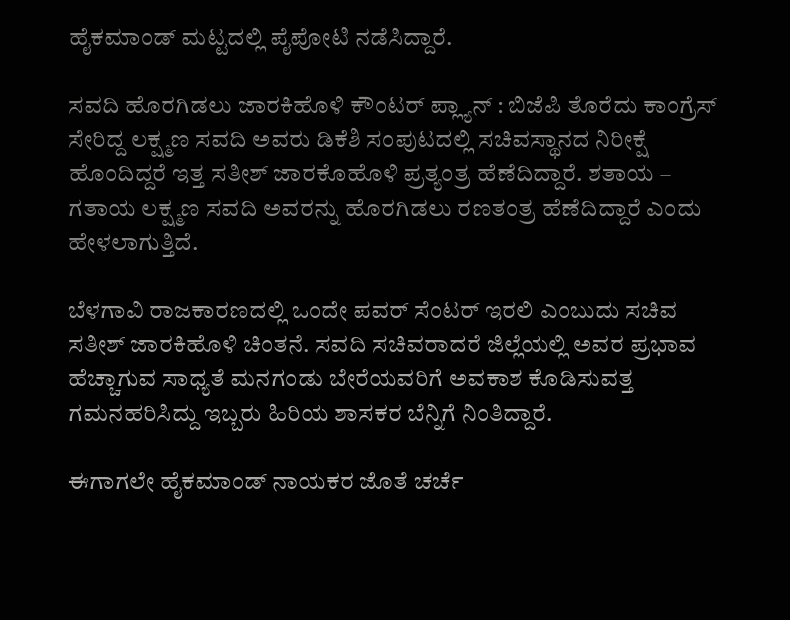ಹೈಕಮಾಂಡ್ ಮಟ್ಟದಲ್ಲಿ ಪೈಪೋಟಿ ನಡೆಸಿದ್ದಾರೆ.

ಸವದಿ ಹೊರಗಿಡಲು ಜಾರಕಿಹೊಳಿ ಕೌಂಟರ್ ಪ್ಲ್ಯಾನ್ : ಬಿಜೆಪಿ ತೊರೆದು ಕಾಂಗ್ರೆಸ್ ಸೇರಿದ್ದ ಲಕ್ಷ್ಮಣ ಸವದಿ ಅವರು ಡಿಕೆಶಿ ಸಂಪುಟದಲ್ಲಿ ಸಚಿವಸ್ಥಾನದ ನಿರೀಕ್ಷೆ ಹೊಂದಿದ್ದರೆ ಇತ್ತ ಸತೀಶ್ ಜಾರಕೊಹೊಳಿ ಪ್ರತ್ಯಂತ್ರ ಹೆಣೆದಿದ್ದಾರೆ. ಶತಾಯ – ಗತಾಯ ಲಕ್ಷ್ಮಣ ಸವದಿ ಅವರನ್ನು ಹೊರಗಿಡಲು ರಣತಂತ್ರ ಹೆಣೆದಿದ್ದಾರೆ ಎಂದು ಹೇಳಲಾಗುತ್ತಿದೆ.

ಬೆಳಗಾವಿ ರಾಜಕಾರಣದಲ್ಲಿ ಒಂದೇ ಪವರ್ ಸೆಂಟರ್ ಇರಲಿ ಎಂಬುದು ಸಚಿವ ಸತೀಶ್ ಜಾರಕಿಹೊಳಿ ಚಿಂತನೆ. ಸವದಿ ಸಚಿವರಾದರೆ ಜಿಲ್ಲೆಯಲ್ಲಿ ಅವರ ಪ್ರಭಾವ ಹೆಚ್ಚಾಗುವ ಸಾಧ್ಯತೆ ಮನಗಂಡು ಬೇರೆಯವರಿಗೆ ಅವಕಾಶ ಕೊಡಿಸುವತ್ತ ಗಮನಹರಿಸಿದ್ದು ಇಬ್ಬರು ಹಿರಿಯ ಶಾಸಕರ ಬೆನ್ನಿಗೆ ನಿಂತಿದ್ದಾರೆ.

ಈಗಾಗಲೇ ಹೈಕಮಾಂಡ್ ನಾಯಕರ ಜೊತೆ ಚರ್ಚೆ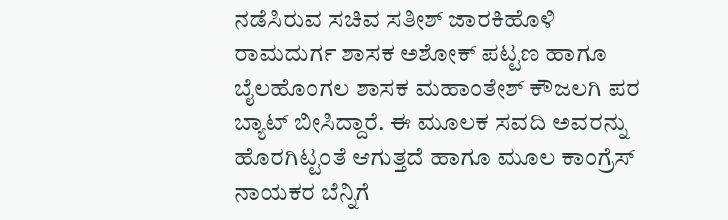ನಡೆಸಿರುವ ಸಚಿವ ಸತೀಶ್ ಜಾರಕಿಹೊಳಿ ರಾಮದುರ್ಗ ಶಾಸಕ ಅಶೋಕ್ ಪಟ್ಟಣ ಹಾಗೂ ಬೈಲಹೊಂಗಲ ಶಾಸಕ ಮಹಾಂತೇಶ್ ಕೌಜಲಗಿ ಪರ ಬ್ಯಾಟ್ ಬೀಸಿದ್ದಾರೆ. ಈ ಮೂಲಕ ಸವದಿ ಅವರನ್ನು ಹೊರಗಿಟ್ಟಂತೆ ಆಗುತ್ತದೆ ಹಾಗೂ ಮೂಲ ಕಾಂಗ್ರೆಸ್ ನಾಯಕರ ಬೆನ್ನಿಗೆ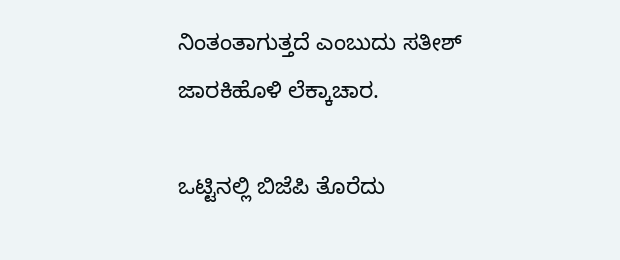ನಿಂತಂತಾಗುತ್ತದೆ ಎಂಬುದು ಸತೀಶ್ ಜಾರಕಿಹೊಳಿ ಲೆಕ್ಕಾಚಾರ.

ಒಟ್ಟಿನಲ್ಲಿ ಬಿಜೆಪಿ ತೊರೆದು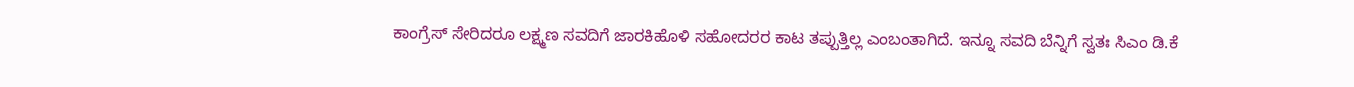ಕಾಂಗ್ರೆಸ್ ಸೇರಿದರೂ ಲಕ್ಷ್ಮಣ ಸವದಿಗೆ ಜಾರಕಿಹೊಳಿ ಸಹೋದರರ ಕಾಟ ತಪ್ಪುತ್ತಿಲ್ಲ ಎಂಬಂತಾಗಿದೆ. ಇನ್ನೂ ಸವದಿ ಬೆನ್ನಿಗೆ ಸ್ವತಃ ಸಿಎಂ ಡಿ.ಕೆ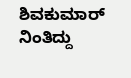ಶಿವಕುಮಾರ್ ನಿಂತಿದ್ದು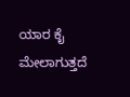ಯಾರ ಕೈ ಮೇಲಾಗುತ್ತದೆ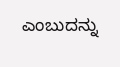ಎಂಬುದನ್ನು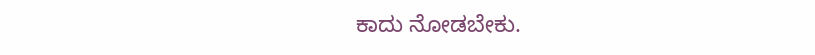ಕಾದು ನೋಡಬೇಕು.